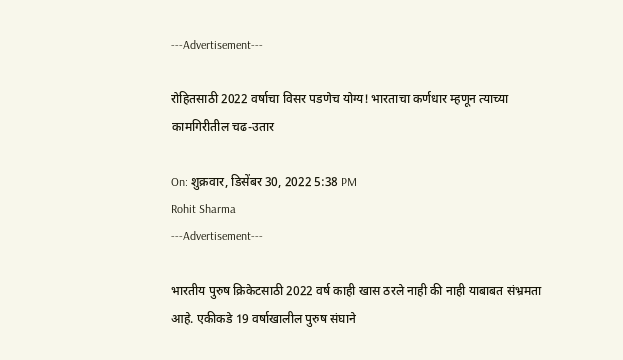---Advertisement---

रोहितसाठी 2022 वर्षाचा विसर पडणेच योग्य! भारताचा कर्णधार म्हणून त्याच्या कामगिरीतील चढ-उतार

On: शुक्रवार, डिसेंबर 30, 2022 5:38 PM
Rohit Sharma
---Advertisement---

भारतीय पुरुष क्रिकेटसाठी 2022 वर्ष काही खास ठरले नाही की नाही याबाबत संभ्रमता आहे. एकीकडे 19 वर्षाखालील पुरुष संघाने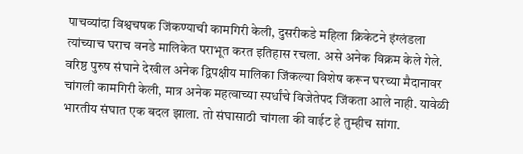पाचव्यांदा विश्वचषक जिंकण्याची कामगिरी केली, दुसरीकडे महिला क्रिकेटने इंग्लंडला त्यांच्याच घराच वनडे मालिकेत पराभूत करत इतिहास रचला. असे अनेक विक्रम केले गेले. वरिष्ठ पुरुष संघाने देखील अनेक द्विपक्षीय मालिका जिंकल्या विशेष करून घरच्या मैदानावर चांगली कामगिरी केली, मात्र अनेक महत्वाच्या स्पर्धांचे विजेतेपद जिंकता आले नाही. यावेळी भारतीय संघात एक बदल झाला. तो संघासाठी चांगला की वाईट हे तुम्हीच सांगा.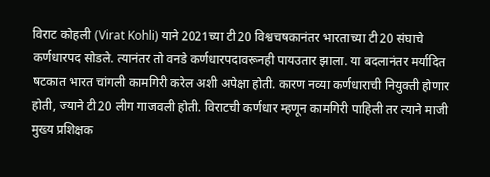विराट कोहली (Virat Kohli) याने 2021च्या टी20 विश्वचषकानंतर भारताच्या टी20 संघाचे कर्णधारपद सोडले. त्यानंतर तो वनडे कर्णधारपदावरूनही पायउतार झाला. या बदलानंतर मर्यादित षटकात भारत चांगली कामगिरी करेल अशी अपेक्षा होती. कारण नव्या कर्णधाराची नियुक्ती होणार होती, ज्याने टी20 लीग गाजवली होती. विराटची कर्णधार म्हणून कामगिरी पाहिली तर त्याने माजी मुख्य प्रशिक्षक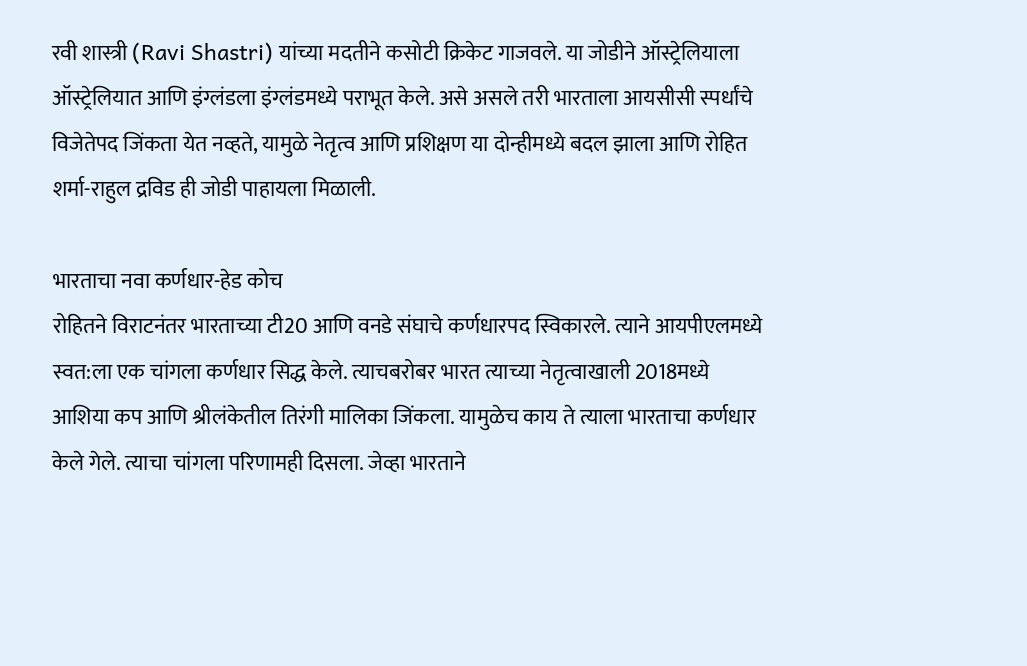रवी शास्त्री (Ravi Shastri) यांच्या मदतीने कसोटी क्रिकेट गाजवले. या जोडीने ऑस्ट्रेलियाला ऑस्ट्रेलियात आणि इंग्लंडला इंग्लंडमध्ये पराभूत केले. असे असले तरी भारताला आयसीसी स्पर्धांचे विजेतेपद जिंकता येत नव्हते, यामुळे नेतृत्व आणि प्रशिक्षण या दोन्हीमध्ये बदल झाला आणि रोहित शर्मा-राहुल द्रविड ही जोडी पाहायला मिळाली.

भारताचा नवा कर्णधार-हेड कोच
रोहितने विराटनंतर भारताच्या टी20 आणि वनडे संघाचे कर्णधारपद स्विकारले. त्याने आयपीएलमध्ये स्वत:ला एक चांगला कर्णधार सिद्ध केले. त्याचबरोबर भारत त्याच्या नेतृत्वाखाली 2018मध्ये आशिया कप आणि श्रीलंकेतील तिरंगी मालिका जिंकला. यामुळेच काय ते त्याला भारताचा कर्णधार केले गेले. त्याचा चांगला परिणामही दिसला. जेव्हा भारताने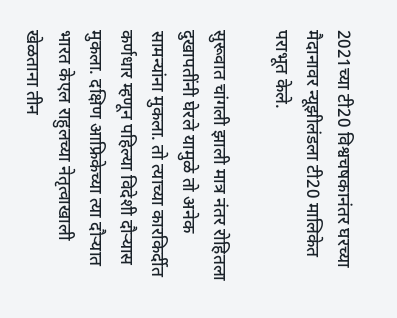2021च्या टी20 विश्वचषकानंतर घरच्या मैदानावर न्यूझीलंडला टी20 मालिकेत पराभूत केले.

सुरूवात चांगली झाली मात्र नंतर रोहितला दुखापतींनी घेरले यामुळे तो अनेक सामन्यांना मुकला. तो त्याच्या कारकिर्दीत कर्णधार म्हणून पहिल्या विदेशी दौऱ्यास मुकला. दक्षिण आफ्रिकेच्या त्या दौऱ्यात भारत केएल राहुलच्या नेतृत्वाखाली खेळताना तीन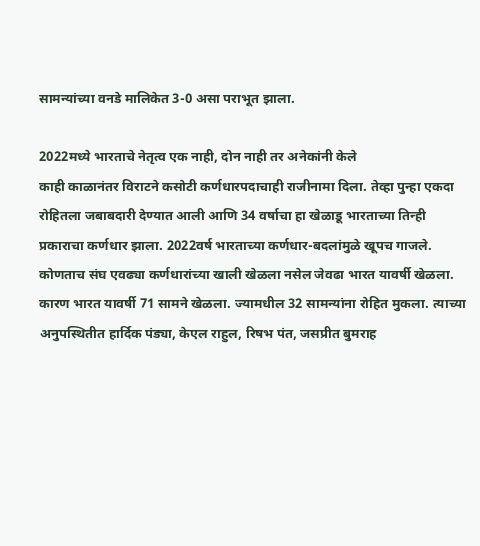सामन्यांच्या वनडे मालिकेत 3-0 असा पराभूत झाला.

2022मध्ये भारताचे नेतृत्व एक नाही, दोन नाही तर अनेकांनी केले
काही काळानंतर विराटने कसोटी कर्णधारपदाचाही राजीनामा दिला. तेव्हा पुन्हा एकदा रोहितला जबाबदारी देण्यात आली आणि 34 वर्षाचा हा खेळाडू भारताच्या तिन्ही प्रकाराचा कर्णधार झाला. 2022वर्ष भारताच्या कर्णधार-बदलांमुळे खूपच गाजले. कोणताच संघ एवढ्या कर्णधारांच्या खाली खेळला नसेल जेवढा भारत यावर्षी खेळला. कारण भारत यावर्षी 71 सामने खेळला. ज्यामधील 32 सामन्यांना रोहित मुकला. त्याच्या अनुपस्थितीत हार्दिक पंड्या, केएल राहुल, रिषभ पंत, जसप्रीत बुमराह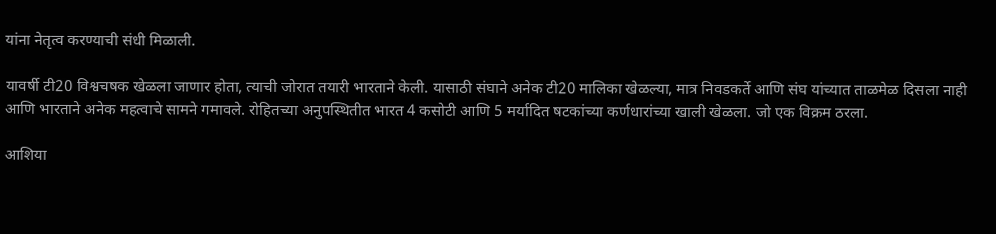यांना नेतृत्व करण्याची संधी मिळाली.

यावर्षी टी20 विश्वचषक खेळला जाणार होता, त्याची जोरात तयारी भारताने केली. यासाठी संघाने अनेक टी20 मालिका खेळल्या, मात्र निवडकर्ते आणि संघ यांच्यात ताळमेळ दिसला नाही आणि भारताने अनेक महत्वाचे सामने गमावले. रोहितच्या अनुपस्थितीत भारत 4 कसोटी आणि 5 मर्यादित षटकांच्या कर्णधारांच्या खाली खेळला. जो एक विक्रम ठरला.

आशिया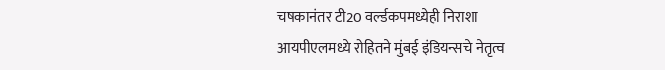चषकानंतर टी20 वर्ल्डकपमध्येही निराशा
आयपीएलमध्ये रोहितने मुंबई इंडियन्सचे नेतृत्व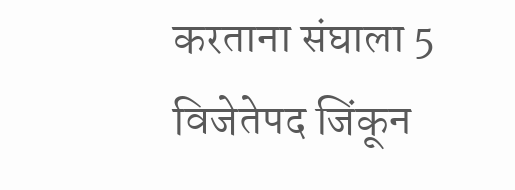करताना संघाला 5 विजेतेपद जिंकून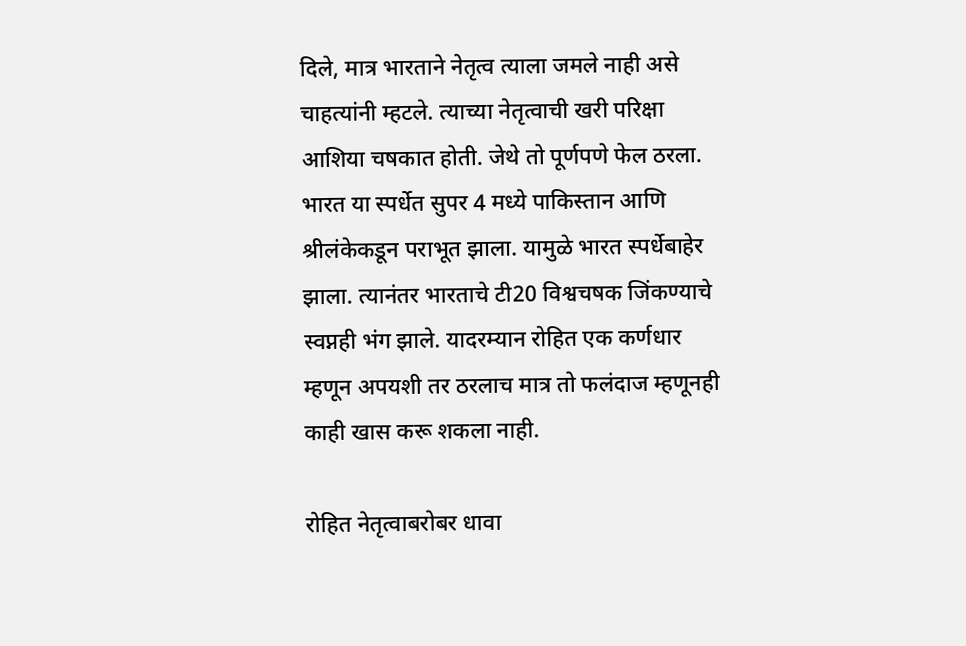दिले, मात्र भारताने नेतृत्व त्याला जमले नाही असे चाहत्यांनी म्हटले. त्याच्या नेतृत्वाची खरी परिक्षा आशिया चषकात होती. जेथे तो पूर्णपणे फेल ठरला. भारत या स्पर्धेत सुपर 4 मध्ये पाकिस्तान आणि श्रीलंकेकडून पराभूत झाला. यामुळे भारत स्पर्धेबाहेर झाला. त्यानंतर भारताचे टी20 विश्वचषक जिंकण्याचे स्वप्नही भंग झाले. यादरम्यान रोहित एक कर्णधार म्हणून अपयशी तर ठरलाच मात्र तो फलंदाज म्हणूनही काही खास करू शकला नाही.

रोहित नेतृत्वाबरोबर धावा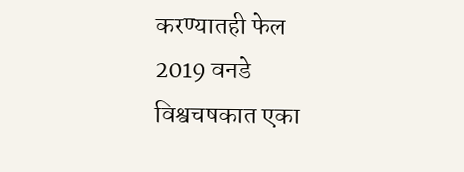करण्यातही फेल
2019 वनडे विश्वचषकात एका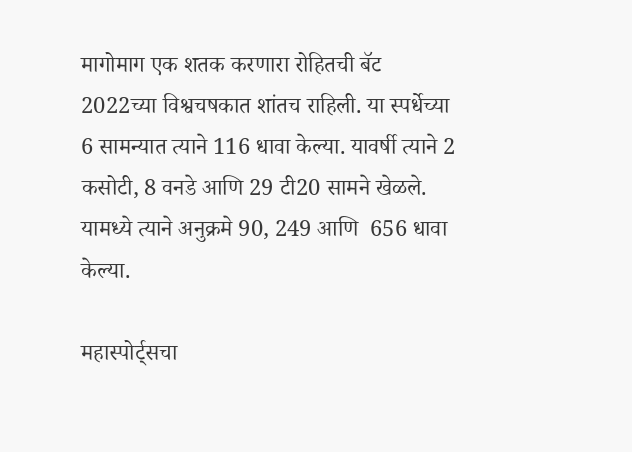मागोमाग एक शतक करणारा रोहितची बॅट 2022च्या विश्वचषकात शांतच राहिली. या स्पर्धेच्या 6 सामन्यात त्याने 116 धावा केल्या. यावर्षी त्याने 2 कसोटी, 8 वनडे आणि 29 टी20 सामने खेळले. यामध्ये त्याने अनुक्रमे 90, 249 आणि  656 धावा केल्या.

महास्पोर्ट्सचा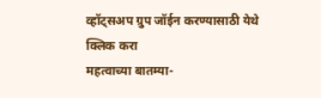व्हॉट्सअप ग्रुप जॉईन करण्यासाठी येथे क्लिक करा
महत्वाच्या बातम्या-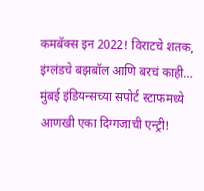कमबॅक्स इन 2022! विराटचे शतक, इंग्लंडचे बझबॉल आणि बरचं काही…
मुंबई इंडियन्सच्या सपोर्ट स्टाफमध्ये आणखी एका दिग्गजाची एन्ट्री!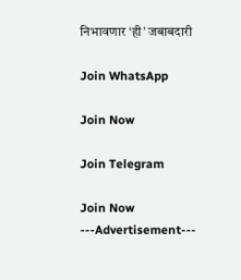निभावणार ‘ही’ जबाबदारी

Join WhatsApp

Join Now

Join Telegram

Join Now
---Advertisement---